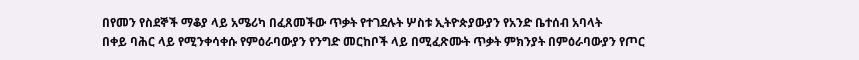በየመን የስደኞች ማቆያ ላይ አሜሪካ በፈጸመችው ጥቃት የተገደሉት ሦስቱ ኢትዮጵያውያን የአንድ ቤተሰብ አባላት
በቀይ ባሕር ላይ የሚንቀሳቀሱ የምዕራባውያን የንግድ መርከቦች ላይ በሚፈጽሙት ጥቃት ምክንያት በምዕራባውያን የጦር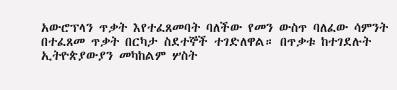አውሮፕላን ጥቃት እየተፈጸመባት ባለችው የመን ውስጥ ባለፈው ሳምንት በተፈጸመ ጥቃት በርካታ ስደተኞች ተገድለዋል። በጥቃቱ ከተገደሉት ኢትዮጵያውያን መካከልም ሦስት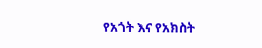የአጎት እና የአክስት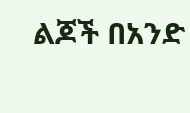ልጆች በአንድ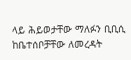ላይ ሕይወታቸው ማለፉን ቢቢሲ ከቤተሰቦቻቸው ለመረዳት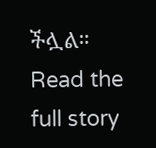ችሏል።
Read the full story